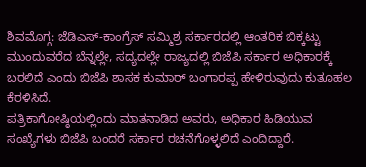ಶಿವಮೊಗ್ಗ: ಜೆಡಿಎಸ್-ಕಾಂಗ್ರೆಸ್ ಸಮ್ಮಿಶ್ರ ಸರ್ಕಾರದಲ್ಲಿ ಆಂತರಿಕ ಬಿಕ್ಕಟ್ಟು ಮುಂದುವರೆದ ಬೆನ್ನಲ್ಲೇ, ಸದ್ಯದಲ್ಲೇ ರಾಜ್ಯದಲ್ಲಿ ಬಿಜೆಪಿ ಸರ್ಕಾರ ಅಧಿಕಾರಕ್ಕೆ ಬರಲಿದೆ ಎಂದು ಬಿಜೆಪಿ ಶಾಸಕ ಕುಮಾರ್ ಬಂಗಾರಪ್ಪ ಹೇಳಿರುವುದು ಕುತೂಹಲ ಕೆರಳಿಸಿದೆ.
ಪತ್ರಿಕಾಗೋಷ್ಠಿಯಲ್ಲಿಂದು ಮಾತನಾಡಿದ ಅವರು, ಅಧಿಕಾರ ಹಿಡಿಯುವ ಸಂಖ್ಯೆಗಳು ಬಿಜೆಪಿ ಬಂದರೆ ಸರ್ಕಾರ ರಚನೆಗೊಳ್ಳಲಿದೆ ಎಂದಿದ್ದಾರೆ.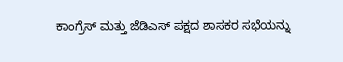ಕಾಂಗ್ರೆಸ್ ಮತ್ತು ಜೆಡಿಎಸ್ ಪಕ್ಷದ ಶಾಸಕರ ಸಭೆಯನ್ನು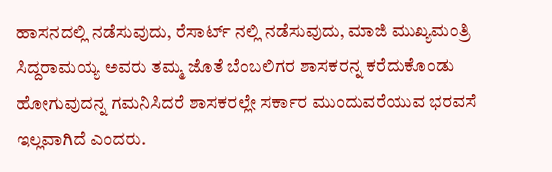ಹಾಸನದಲ್ಲಿ ನಡೆಸುವುದು, ರೆಸಾರ್ಟ್ ನಲ್ಲಿ ನಡೆಸುವುದು, ಮಾಜಿ ಮುಖ್ಯಮಂತ್ರಿ ಸಿದ್ದರಾಮಯ್ಯ ಅವರು ತಮ್ಮ ಜೊತೆ ಬೆಂಬಲಿಗರ ಶಾಸಕರನ್ನ ಕರೆದುಕೊಂಡು ಹೋಗುವುದನ್ನ ಗಮನಿಸಿದರೆ ಶಾಸಕರಲ್ಲೇ ಸರ್ಕಾರ ಮುಂದುವರೆಯುವ ಭರವಸೆ ಇಲ್ಲವಾಗಿದೆ ಎಂದರು.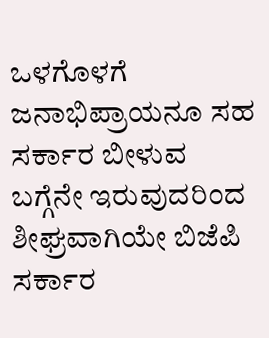ಒಳಗೊಳಗೆ ಜನಾಭಿಪ್ರಾಯನೂ ಸಹ ಸರ್ಕಾರ ಬೀಳುವ ಬಗ್ಗೆನೇ ಇರುವುದರಿಂದ ಶೀಘ್ರವಾಗಿಯೇ ಬಿಜೆಪಿ ಸರ್ಕಾರ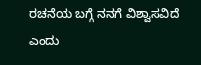ರಚನೆಯ ಬಗ್ಗೆ ನನಗೆ ವಿಶ್ವಾಸವಿದೆ ಎಂದು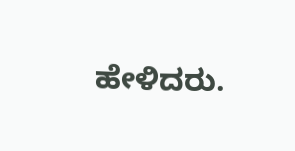ಹೇಳಿದರು.